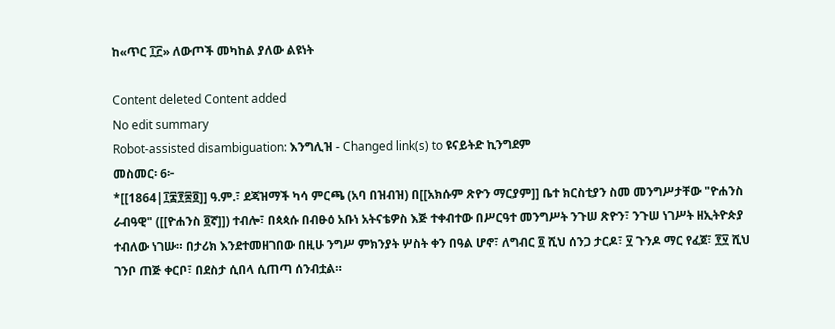ከ«ጥር ፲፫» ለውጦች መካከል ያለው ልዩነት

Content deleted Content added
No edit summary
Robot-assisted disambiguation: እንግሊዝ - Changed link(s) to ዩናይትድ ኪንግደም
መስመር፡ 6፦
*[[1864|፲፰፻፷፬]] ዓ.ም.፣ ደጃዝማች ካሳ ምርጫ (አባ በዝብዝ) በ[[አክሱም ጽዮን ማርያም]] ቤተ ክርስቲያን ስመ መንግሥታቸው "ዮሐንስ ራብዓዊ" ([[ዮሐንስ ፬ኛ]]) ተብሎ፣ በጳጳሱ በብፁዕ አቡነ አትናቴዎስ እጅ ተቀብተው በሥርዓተ መንግሥት ንጉሠ ጽዮን፣ ንጉሠ ነገሥት ዘኢትዮጵያ ተብለው ነገሡ። በታሪክ እንደተመዘገበው በዚሁ ንግሥ ምክንያት ሦስት ቀን በዓል ሆኖ፣ ለግብር ፬ ሺህ ሰንጋ ታርዶ፣ ፶ ጉንዶ ማር የፈጀ፣ ፻፶ ሺህ ገንቦ ጠጅ ቀርቦ፣ በደስታ ሲበላ ሲጠጣ ሰንብቷል።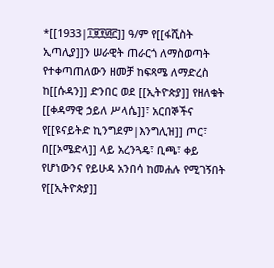*[[1933|፲፱፻፴፫]] ዓ/ም የ[[ፋሺስት ኢጣሊያ]]ን ሠራዊት ጠራርጎ ለማስወጣት የተቀጣጠለውን ዘመቻ ከፍጻሜ ለማድረስ ከ[[ሱዳን]] ድንበር ወደ [[ኢትዮጵያ]] የዘለቁት [[ቀዳማዊ ኃይለ ሥላሴ]]፣ አርበኞችና የ[[ዩናይትድ ኪንግደም|እንግሊዝ]] ጦር፣ በ[[ኦሜድላ]] ላይ አረንጓዴ፣ ቢጫ፣ ቀይ የሆነውንና የይሁዳ አንበሳ ከመሐሉ የሚገኝበት የ[[ኢትዮጵያ]]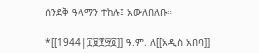ሰንደቅ ዓላማን ተከሉ፤ አውለበለቡ።

*[[1944|፲፱፻፵፬]] ዓ.ም. ለ[[አዲስ አበባ]]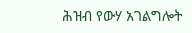ሕዝብ የውሃ አገልግሎት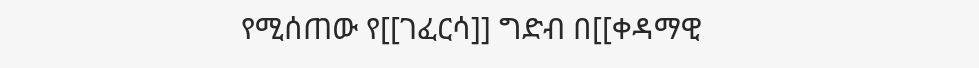የሚሰጠው የ[[ገፈርሳ]] ግድብ በ[[ቀዳማዊ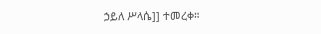ኃይለ ሥላሴ]] ተመረቀ።